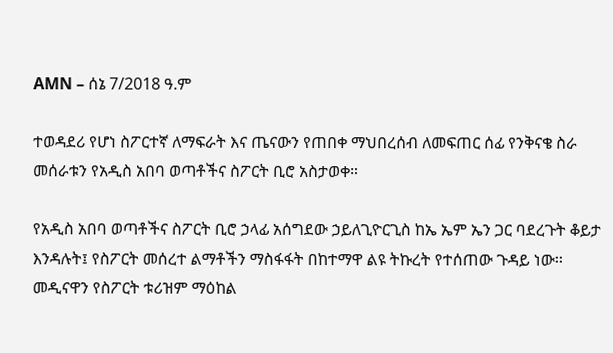AMN – ሰኔ 7/2018 ዓ.ም

ተወዳደሪ የሆነ ስፖርተኛ ለማፍራት እና ጤናውን የጠበቀ ማህበረሰብ ለመፍጠር ሰፊ የንቅናቄ ስራ መሰራቱን የአዲስ አበባ ወጣቶችና ስፖርት ቢሮ አስታወቀ።

የአዲስ አበባ ወጣቶችና ስፖርት ቢሮ ኃላፊ አሰግደው ኃይለጊዮርጊስ ከኤ ኤም ኤን ጋር ባደረጉት ቆይታ እንዳሉት፤ የስፖርት መሰረተ ልማቶችን ማስፋፋት በከተማዋ ልዩ ትኩረት የተሰጠው ጉዳይ ነው፡፡
መዲናዋን የስፖርት ቱሪዝም ማዕከል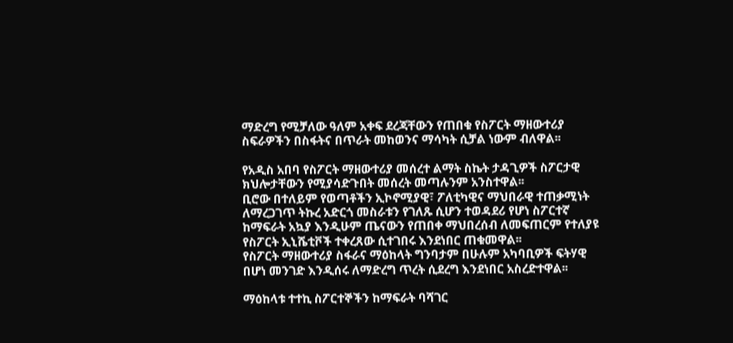ማድረግ የሚቻለው ዓለም አቀፍ ደረጃቸውን የጠበቁ የስፖርት ማዘውተሪያ ስፍራዎችን በስፋትና በጥራት መከወንና ማሳካት ሲቻል ነውም ብለዋል፡፡

የአዲስ አበባ የስፖርት ማዘውተሪያ መሰረተ ልማት ስኬት ታዳጊዎች ስፖርታዊ ክህሎታቸውን የሚያሳድጉበት መሰረት መጣሉንም አንስተዋል፡፡
ቢሮው በተለይም የወጣቶችን ኢኮኖሚያዊ፣ ፖለቲካዊና ማህበራዊ ተጠቃሚነት ለማረጋገጥ ትኩረ አድርጎ መስራቱን የገለጹ ሲሆን ተወዳደሪ የሆነ ስፖርተኛ ከማፍራት አኳያ እንዲሁም ጤናውን የጠበቀ ማህበረሰብ ለመፍጠርም የተለያዩ የስፖርት ኢኒሼቲቮች ተቀረጸው ሲተገበሩ እንደነበር ጠቁመዋል፡፡
የስፖርት ማዘውተሪያ ስፋራና ማዕከላት ግንባታም በሁሉም አካባቢዎች ፍትሃዊ በሆነ መንገድ እንዲሰሩ ለማድረግ ጥረት ሲደረግ እንደነበር አስረድተዋል፡፡

ማዕከላቱ ተተኪ ስፖርተኞችን ከማፍራት ባሻገር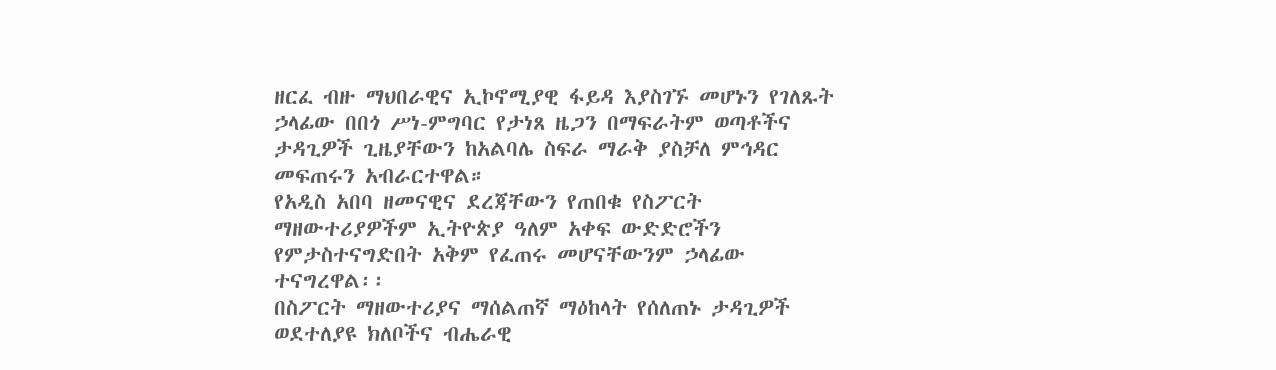ዘርፈ ብዙ ማህበራዊና ኢኮኖሚያዊ ፋይዳ እያስገኙ መሆኑን የገለጹት ኃላፊው በበጎ ሥነ-ምግባር የታነጸ ዜጋን በማፍራትም ወጣቶችና ታዳጊዎች ጊዜያቸውን ከአልባሌ ስፍራ ማራቅ ያስቻለ ምኅዳር መፍጠሩን አብራርተዋል።
የአዲስ አበባ ዘመናዊና ደረጃቸውን የጠበቁ የስፖርት ማዘውተሪያዎችም ኢትዮጵያ ዓለም አቀፍ ውድድሮችን የምታስተናግድበት አቅም የፈጠሩ መሆናቸውንም ኃላፊው ተናግረዋል፡፡
በስፖርት ማዘውተሪያና ማሰልጠኛ ማዕከላት የሰለጠኑ ታዳጊዎች ወደተለያዩ ክለቦችና ብሔራዊ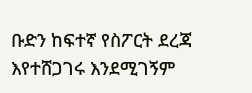ቡድን ከፍተኛ የስፖርት ደረጃ እየተሸጋገሩ እንደሚገኝም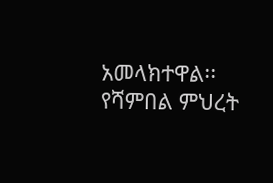አመላክተዋል፡፡
የሻምበል ምህረት